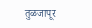तुळजापूर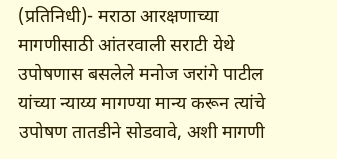(प्रतिनिधी)- मराठा आरक्षणाच्या मागणीसाठी आंतरवाली सराटी येथे उपोषणास बसलेले मनोज जरांगे पाटील यांच्या न्याय्य मागण्या मान्य करून त्यांचे उपोषण तातडीने सोडवावे, अशी मागणी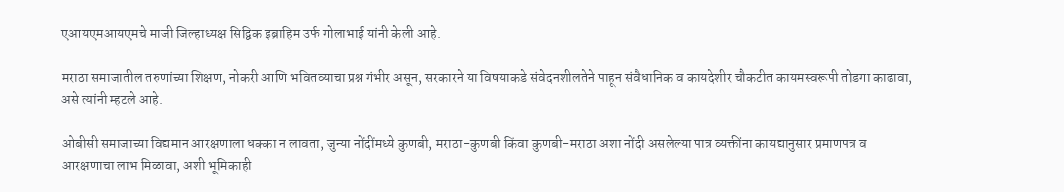एआयएमआयएमचे माजी जिल्हाध्यक्ष सिद्विक इब्राहिम उर्फ गोलाभाई यांनी केली आहे.

मराठा समाजातील तरुणांच्या शिक्षण, नोकरी आणि भवितव्याचा प्रश्न गंभीर असून, सरकारने या विषयाकडे संवेदनशीलतेने पाहून संवैधानिक व कायदेशीर चौकटीत कायमस्वरूपी तोडगा काढावा, असे त्यांनी म्हटले आहे.

ओबीसी समाजाच्या विद्यमान आरक्षणाला धक्का न लावता, जुन्या नोंदींमध्ये कुणबी, मराठा-कुणबी किंवा कुणबी-मराठा अशा नोंदी असलेल्या पात्र व्यक्तींना कायद्यानुसार प्रमाणपत्र व आरक्षणाचा लाभ मिळावा, अशी भूमिकाही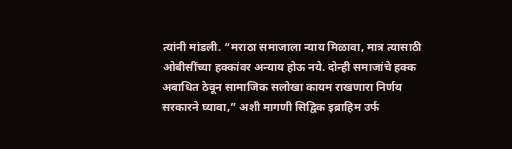त्यांनी मांडली. “मराठा समाजाला न्याय मिळावा, मात्र त्यासाठी ओबीसींच्या हक्कांवर अन्याय होऊ नये. दोन्ही समाजांचे हक्क अबाधित ठेवून सामाजिक सलोखा कायम राखणारा निर्णय सरकारने घ्यावा,” अशी मागणी सिद्विक इब्राहिम उर्फ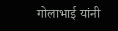गोलाभाई यांनी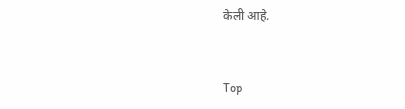केली आहे.


Top